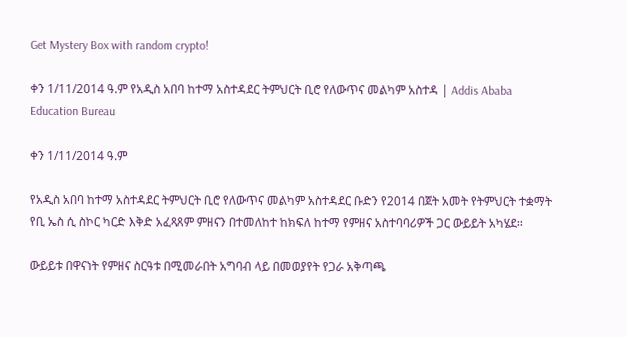Get Mystery Box with random crypto!

ቀን 1/11/2014 ዓ.ም የአዲስ አበባ ከተማ አስተዳደር ትምህርት ቢሮ የለውጥና መልካም አስተዳ | Addis Ababa Education Bureau

ቀን 1/11/2014 ዓ.ም

የአዲስ አበባ ከተማ አስተዳደር ትምህርት ቢሮ የለውጥና መልካም አስተዳደር ቡድን የ2014 በጀት አመት የትምህርት ተቋማት የቢ ኤስ ሲ ስኮር ካርድ እቅድ አፈጻጸም ምዘናን በተመለከተ ከክፍለ ከተማ የምዘና አስተባባሪዎች ጋር ውይይት አካሄደ፡፡

ውይይቱ በዋናነት የምዘና ስርዓቱ በሚመራበት አግባብ ላይ በመወያየት የጋራ አቅጣጫ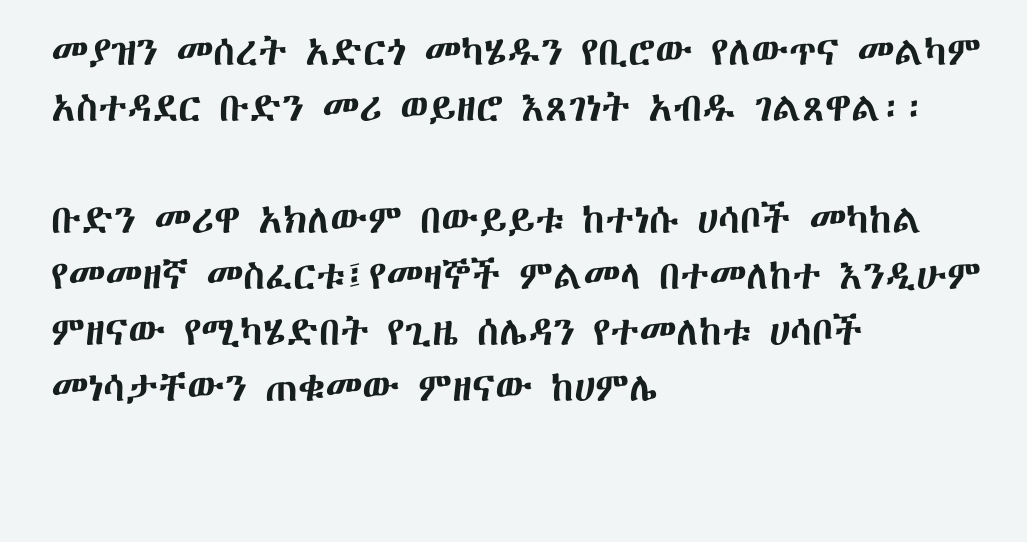መያዝን መሰረት አድርጎ መካሄዱን የቢሮው የለውጥና መልካም አስተዳደር ቡድን መሪ ወይዘሮ እጸገነት አብዱ ገልጸዋል፡፡

ቡድን መሪዋ አክለውም በውይይቱ ከተነሱ ሀሳቦች መካከል የመመዘኛ መስፈርቱ፤የመዛኞች ምልመላ በተመለከተ እንዲሁም ምዘናው የሚካሄድበት የጊዜ ሰሌዳን የተመለከቱ ሀሳቦች መነሳታቸውን ጠቁመው ምዘናው ከሀምሌ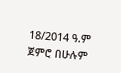18/2014 ዓ.ም ጀምሮ በሁሉም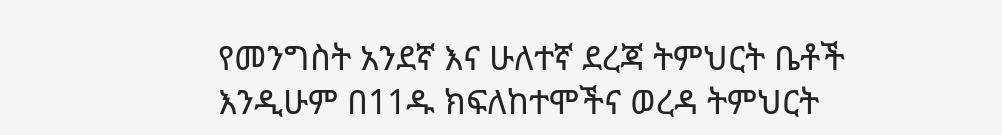የመንግስት አንደኛ እና ሁለተኛ ደረጃ ትምህርት ቤቶች እንዲሁም በ11ዱ ክፍለከተሞችና ወረዳ ትምህርት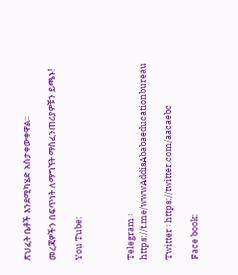ጽህፈት ቤቶች እንደሚካሄድ አስታቀውቀዋል፡፡

መረጃዎችን በፍጥነት ለማግኘት ማሰፈንጠሪያዎቹን ይጫኑ!

You Tube:



Telegram ፡ https://t.me/wwwAddisAbabaeducationbureau

Twitter ፡ https://twitter.com/aacaebc

Face book: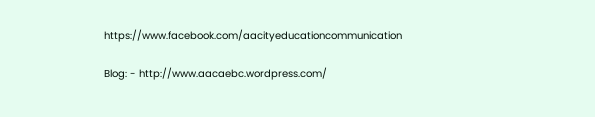https://www.facebook.com/aacityeducationcommunication

Blog: - http://www.aacaebc.wordpress.com/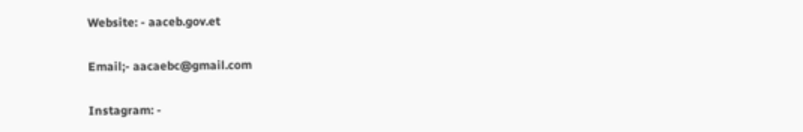Website: - aaceb.gov.et

Email;- aacaebc@gmail.com

Instagram: -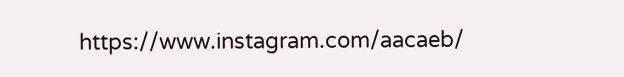https://www.instagram.com/aacaeb/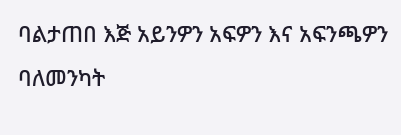ባልታጠበ እጅ አይንዎን አፍዎን እና አፍንጫዎን ባለመንካት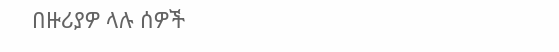በዙሪያዎ ላሉ ሰዎች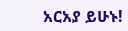አርአያ ይሁኑ!